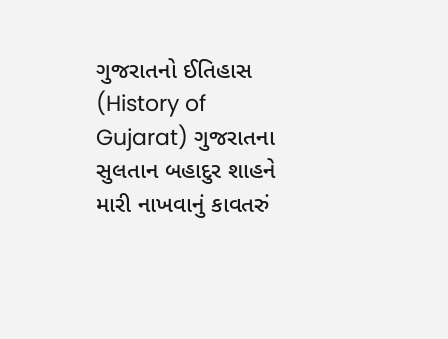ગુજરાતનો ઈતિહાસ (History of Gujarat) ગુજરાતના સુલતાન બહાદુર શાહને મારી નાખવાનું કાવતરું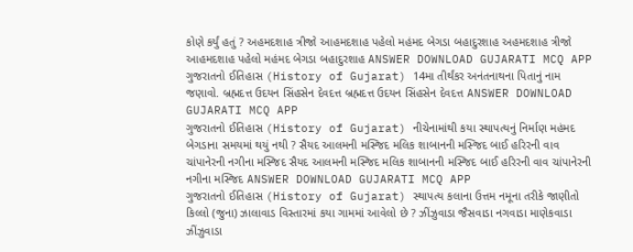કોણે કર્યું હતું ? અહમદશાહ ત્રીજો આહમદશાહ પહેલો મહંમદ બેગડા બહાદુરશાહ અહમદશાહ ત્રીજો આહમદશાહ પહેલો મહંમદ બેગડા બહાદુરશાહ ANSWER DOWNLOAD GUJARATI MCQ APP
ગુજરાતનો ઈતિહાસ (History of Gujarat) 14મા તીર્થંકર અનંતનાથના પિતાનું નામ જણાવો. બ્રહ્મદત્ત ઉદયન સિંહસેન દેવદત્ત બ્રહ્મદત્ત ઉદયન સિંહસેન દેવદત્ત ANSWER DOWNLOAD GUJARATI MCQ APP
ગુજરાતનો ઈતિહાસ (History of Gujarat) નીચેનામાંથી કયા સ્થાપત્યનું નિર્માણ મહંમદ બેગડાના સમયમાં થયું નથી ? સૈયદ આલમની મસ્જિદ મલિક શાબાનની મસ્જિદ બાઈ હરિરની વાવ ચાંપાનેરની નગીના મસ્જિદ સૈયદ આલમની મસ્જિદ મલિક શાબાનની મસ્જિદ બાઈ હરિરની વાવ ચાંપાનેરની નગીના મસ્જિદ ANSWER DOWNLOAD GUJARATI MCQ APP
ગુજરાતનો ઈતિહાસ (History of Gujarat) સ્થાપત્ય કલાના ઉત્તમ નમૂના તરીકે જાણીતો કિલ્લો (જુના) ઝાલાવાડ વિસ્તારમાં કયા ગામમાં આવેલો છે ? ઝીંઝુવાડા જૈસવાડા નગવાડા માણેકવાડા ઝીંઝુવાડા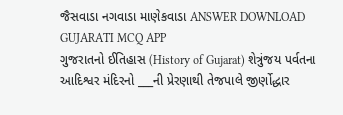જૈસવાડા નગવાડા માણેકવાડા ANSWER DOWNLOAD GUJARATI MCQ APP
ગુજરાતનો ઈતિહાસ (History of Gujarat) શેત્રુંજય પર્વતના આદિશ્વર મંદિરનો ___ની પ્રેરણાથી તેજપાલે જીર્ણોદ્ધાર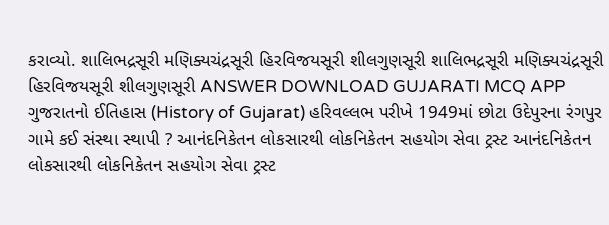કરાવ્યો. શાલિભદ્રસૂરી મણિક્યચંદ્રસૂરી હિરવિજયસૂરી શીલગુણસૂરી શાલિભદ્રસૂરી મણિક્યચંદ્રસૂરી હિરવિજયસૂરી શીલગુણસૂરી ANSWER DOWNLOAD GUJARATI MCQ APP
ગુજરાતનો ઈતિહાસ (History of Gujarat) હરિવલ્લભ પરીખે 1949માં છોટા ઉદેપુરના રંગપુર ગામે કઈ સંસ્થા સ્થાપી ? આનંદનિકેતન લોકસારથી લોકનિકેતન સહયોગ સેવા ટ્રસ્ટ આનંદનિકેતન લોકસારથી લોકનિકેતન સહયોગ સેવા ટ્રસ્ટ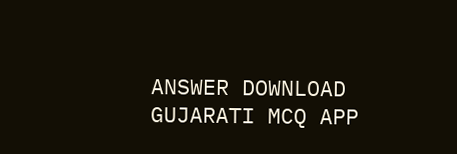ANSWER DOWNLOAD GUJARATI MCQ APP